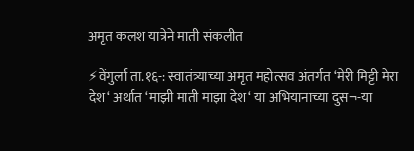अमृत कलश यात्रेने माती संकलीत

⚡वेंगुर्ला ता.१६-: स्वातंत्र्याच्या अमृत महोत्सव अंतर्गत ‘मेरी मिट्टी मेरा देश‘ अर्थात ‘माझी माती माझा देश‘ या अभियानाच्या दुस¬-या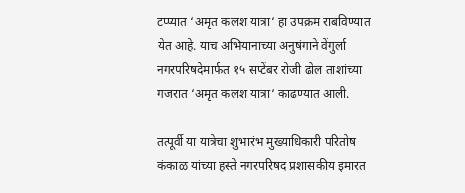टप्प्यात ‘अमृत कलश यात्रा‘ हा उपक्रम राबविण्यात येत आहे. याच अभियानाच्या अनुषंगाने वेंगुर्ला नगरपरिषदेमार्फत १५ सप्टेंबर रोजी ढोल ताशांच्या गजरात ‘अमृत कलश यात्रा‘ काढण्यात आली.

तत्पूर्वी या यात्रेचा शुभारंभ मुख्याधिकारी परितोष कंकाळ यांच्या हस्ते नगरपरिषद प्रशासकीय इमारत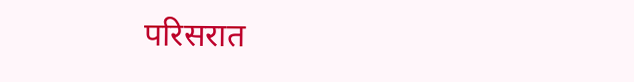परिसरात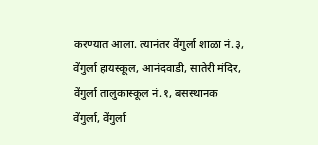करण्यात आला. त्यानंतर वेंगुर्ला शाळा नं.३, वेंगुर्ला हायस्कूल, आनंदवाडी, सातेरी मंदिर, वेंगुर्ला तालुकास्कूल नं.१, बसस्थानक वेंगुर्ला, वेंगुर्ला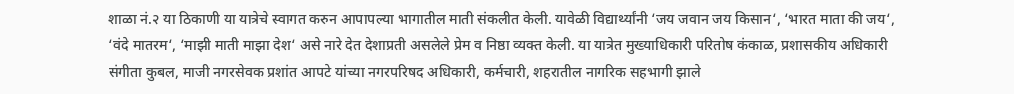शाळा नं.२ या ठिकाणी या यात्रेचे स्वागत करुन आपापल्या भागातील माती संकलीत केली. यावेळी विद्यार्थ्यांनी ‘जय जवान जय किसान‘, ‘भारत माता की जय‘, ‘वंदे मातरम‘, ‘माझी माती माझा देश‘ असे नारे देत देशाप्रती असलेले प्रेम व निष्ठा व्यक्त केली. या यात्रेत मुख्याधिकारी परितोष कंकाळ, प्रशासकीय अधिकारी संगीता कुबल, माजी नगरसेवक प्रशांत आपटे यांच्या नगरपरिषद अधिकारी, कर्मचारी, शहरातील नागरिक सहभागी झाले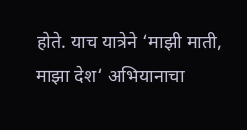होते. याच यात्रेने ‘माझी माती, माझा देश‘ अभियानाचा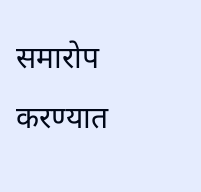समारोप करण्यात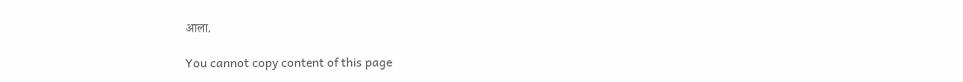आला.

You cannot copy content of this page